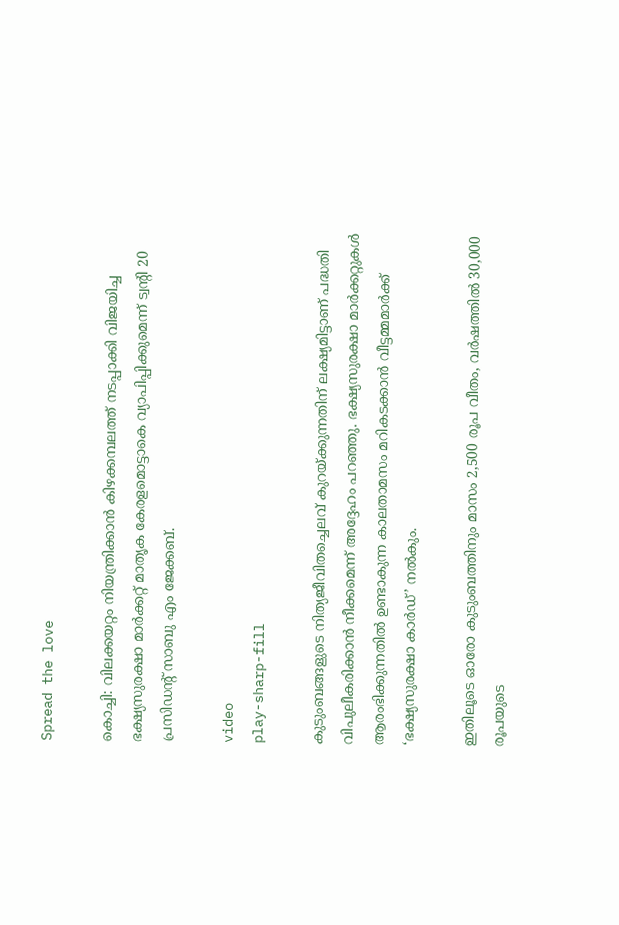Spread the love

കൊച്ചി: വിലക്കയറ്റം നിയന്ത്രിക്കാൻ കിഴക്കമ്പലത്ത് നടപ്പാക്കി വിജയിച്ച ഭക്ഷ്യസുരക്ഷാ മാർക്കറ്റ് മാതൃക കേരളമൊട്ടാകെ വ്യാപിപ്പിക്കുമെന്ന് ട്വന്‍റി 20 പ്രസിഡന്‍റ് സാബു എം ജേക്കബ്.

video
play-sharp-fill

കുടുംബങ്ങളുടെ നിത്യജീവിതച്ചെലവ് കുറയ്ക്കുന്നതിന് ലക്ഷ്യമിട്ടാണ് പദ്ധതി വിപുലീകരിക്കാൻ നീക്കമെന്ന് അദ്ദേഹം പറഞ്ഞു. ഭക്ഷ്യസുരക്ഷാ മാർക്കറ്റുകള്‍ ആരംഭിക്കുന്നതില്‍ ഉണ്ടാകുന്ന കാലതാമസം മറികടക്കാൻ വീട്ടമ്മമാർക്ക് ‘ഭക്ഷ്യസുരക്ഷാ കാർഡ്’ നല്‍കും.

ഇതിലൂടെ ഓരോ കുടുംബത്തിനും മാസം 2,500 രൂപ വീതം, വർഷത്തില്‍ 30,000 രൂപയുടെ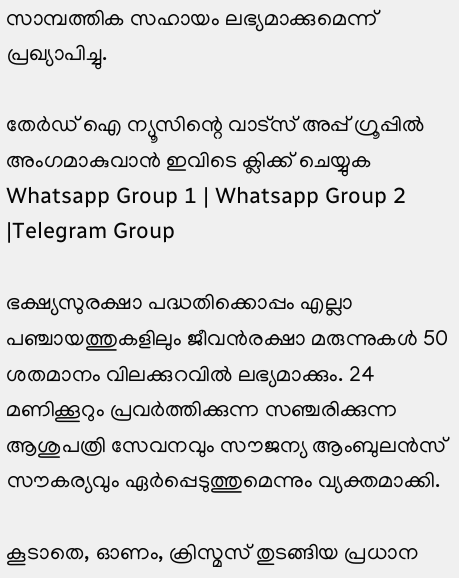സാമ്പത്തിക സഹായം ലഭ്യമാക്കുമെന്ന് പ്രഖ്യാപിച്ചു.

തേർഡ് ഐ ന്യൂസിന്റെ വാട്സ് അപ്പ് ഗ്രൂപ്പിൽ അംഗമാകുവാൻ ഇവിടെ ക്ലിക്ക് ചെയ്യുക
Whatsapp Group 1 | Whatsapp Group 2 |Telegram Group

ഭക്ഷ്യസുരക്ഷാ പദ്ധതിക്കൊപ്പം എല്ലാ പഞ്ചായത്തുകളിലും ജീവൻരക്ഷാ മരുന്നുകള്‍ 50 ശതമാനം വിലക്കുറവില്‍ ലഭ്യമാക്കും. 24 മണിക്കൂറും പ്രവർത്തിക്കുന്ന സഞ്ചരിക്കുന്ന ആശുപത്രി സേവനവും സൗജന്യ ആംബുലൻസ് സൗകര്യവും ഏർപ്പെടുത്തുമെന്നും വ്യക്തമാക്കി.

കൂടാതെ, ഓണം, ക്രിസ്മസ് തുടങ്ങിയ പ്രധാന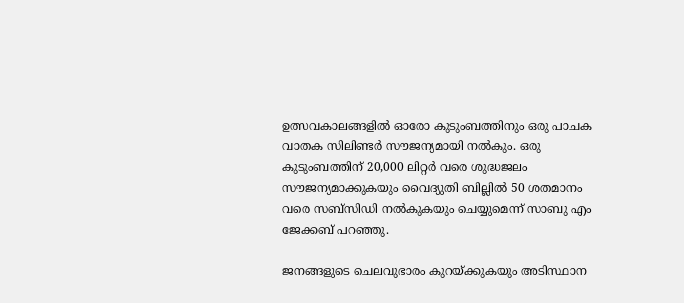ഉത്സവകാലങ്ങളില്‍ ഓരോ കുടുംബത്തിനും ഒരു പാചക വാതക സിലിണ്ടർ സൗജന്യമായി നല്‍കും. ഒരു കുടുംബത്തിന് 20,000 ലിറ്റർ വരെ ശുദ്ധജലം സൗജന്യമാക്കുകയും വൈദ്യുതി ബില്ലില്‍ 50 ശതമാനം വരെ സബ്സിഡി നല്‍കുകയും ചെയ്യുമെന്ന് സാബു എം ജേക്കബ് പറഞ്ഞു.

ജനങ്ങളുടെ ചെലവുഭാരം കുറയ്ക്കുകയും അടിസ്ഥാന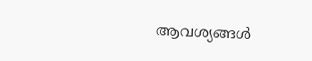ആവശ്യങ്ങള്‍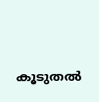കൂടുതല്‍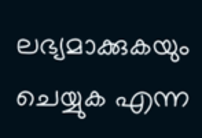ലഭ്യമാക്കുകയും ചെയ്യുക എന്ന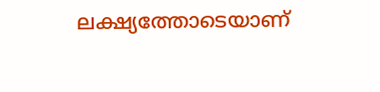ലക്ഷ്യത്തോടെയാണ്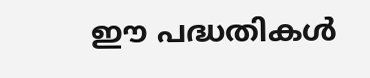ഈ പദ്ധതികള്‍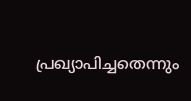പ്രഖ്യാപിച്ചതെന്നും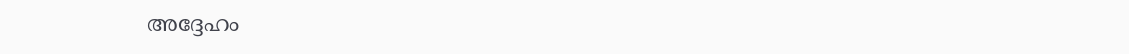അദ്ദേഹം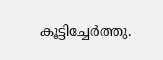കൂട്ടിച്ചേർത്തു.